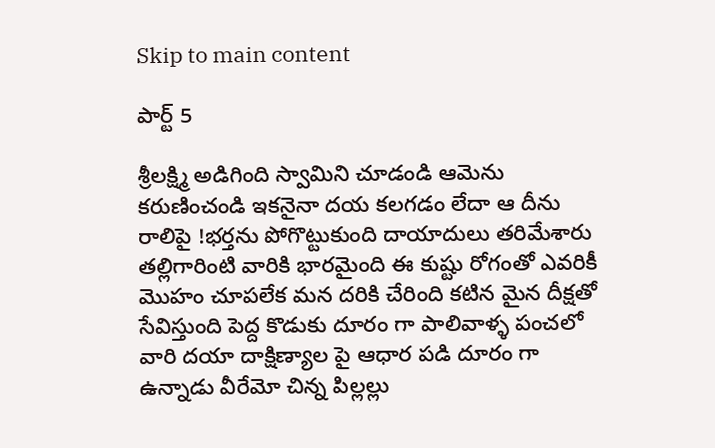Skip to main content

పార్ట్ 5

శ్రీలక్ష్మి అడిగింది స్వామిని చూడండి ఆమెను కరుణించండి ఇకనైనా దయ కలగడం లేదా ఆ దీను రాలిపై !భర్తను పోగొట్టుకుంది దాయాదులు తరిమేశారు తల్లిగారింటి వారికి భారమైంది ఈ కుష్టు రోగంతో ఎవరికీ మొహం చూపలేక మన దరికి చేరింది కటిన మైన దీక్షతో సేవిస్తుంది పెద్ద కొడుకు దూరం గా పాలివాళ్ళ పంచలో వారి దయా దాక్షిణ్యాల పై ఆధార పడి దూరం గా ఉన్నాడు వీరేమో చిన్న పిల్లల్లు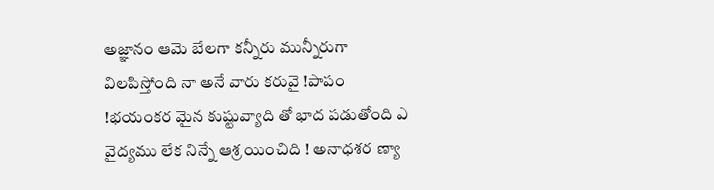అజ్ఞానం ఆమె బేలగా కన్నీరు మున్నీరుగా విలపిస్తోంది నా అనే వారు కరువై !పాపం !భయంకర మైన కుష్టువ్యాది తో భాద పడుతోంది ఎ వైద్యము లేక నిన్నే ఆశ్ర యించిది ! అనాధశర ణ్యా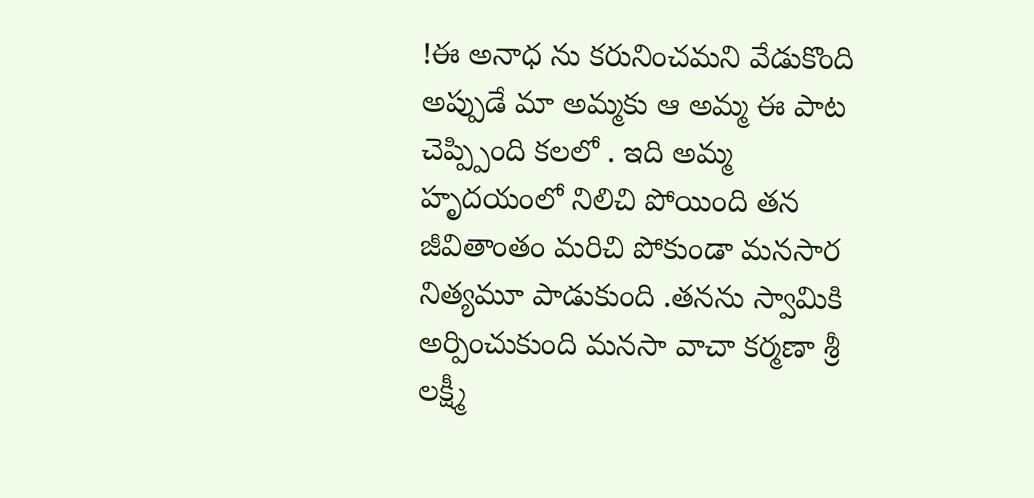!ఈ అనాధ ను కరునించమని వేడుకొంది
అప్పుడే మా అమ్మకు ఆ అమ్మ ఈ పాట చెప్ప్పింది కలలో . ఇది అమ్మ హృదయంలో నిలిచి పోయింది తన జీవితాంతం మరిచి పోకుండా మనసార నిత్యమూ పాడుకుంది .తనను స్వామికి అర్పించుకుంది మనసా వాచా కర్మణా శ్రీ లక్ష్మీ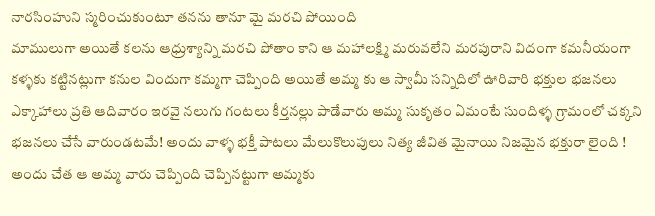నారసింహుని స్మరించుకుంటూ తనను తానూ మై మరచి పోయింది
మాములుగా అయితే కలను ఆధ్రుశ్యాన్ని మరచి పోతాం కాని ఆ మహాలక్ష్మి మరువలేని మరపురాని విదంగా కమనీయంగా కళ్ళకు కట్టినట్లుగా కనుల విందుగా కమ్మగా చెప్పింది అయితే అమ్మ కు ఆ స్వామీ సన్నిదిలో ఊరివారి భక్తుల భజనలు ఎక్కాహాలు ప్రతి ఆదివారం ఇరవై నలుగు గంటలు కీర్తనల్లు పాడేవారు అమ్మ సుకృతం ఏమంటే సుందిళ్ళ గ్రామంలో చక్కని భజనలు చేసే వారుండటమే! అందు వాళ్ళ భక్తీ పాటలు మేలుకొలుపులు నిత్య జీవిత మైనాయి నిజమైన భక్తురా లైంది !
అందు చేత ఆ అమ్మ వారు చెప్పింది చెప్పినట్టుగా అమ్మకు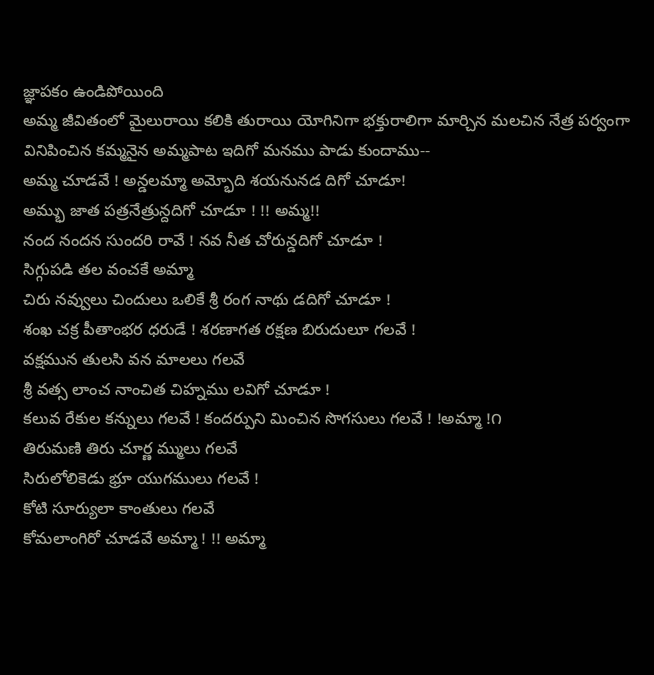జ్ఞాపకం ఉండిపోయింది
అమ్మ జీవితంలో మైలురాయి కలికి తురాయి యోగినిగా భక్తురాలిగా మార్చిన మలచిన నేత్ర పర్వంగా వినిపించిన కమ్మనైన అమ్మపాట ఇదిగో మనము పాడు కుందాము--
అమ్మ చూడవే ! అన్డలమ్మా అమ్భోది శయనునడ దిగో చూడూ!
అమ్భు జాత పత్రనేత్రున్దదిగో చూడూ ! !! అమ్మ!!
నంద నందన సుందరి రావే ! నవ నీత చోరున్డదిగో చూడూ !
సిగ్గుపడి తల వంచకే అమ్మా
చిరు నవ్వులు చిందులు ఒలికే శ్రీ రంగ నాథు డదిగో చూడూ !
శంఖ చక్ర పీతాంభర ధరుడే ! శరణాగత రక్షణ బిరుదులూ గలవే !
వక్షమున తులసి వన మాలలు గలవే
శ్రీ వత్స లాంచ నాంచిత చిహ్నము లవిగో చూడూ !
కలువ రేకుల కన్నులు గలవే ! కందర్పుని మించిన సొగసులు గలవే ! !అమ్మా !౧
తిరుమణి తిరు చూర్ణ మ్ములు గలవే
సిరులోలికెడు భ్రూ యుగములు గలవే !
కోటి సూర్యులా కాంతులు గలవే
కోమలాంగిరో చూడవే అమ్మా ! !! అమ్మా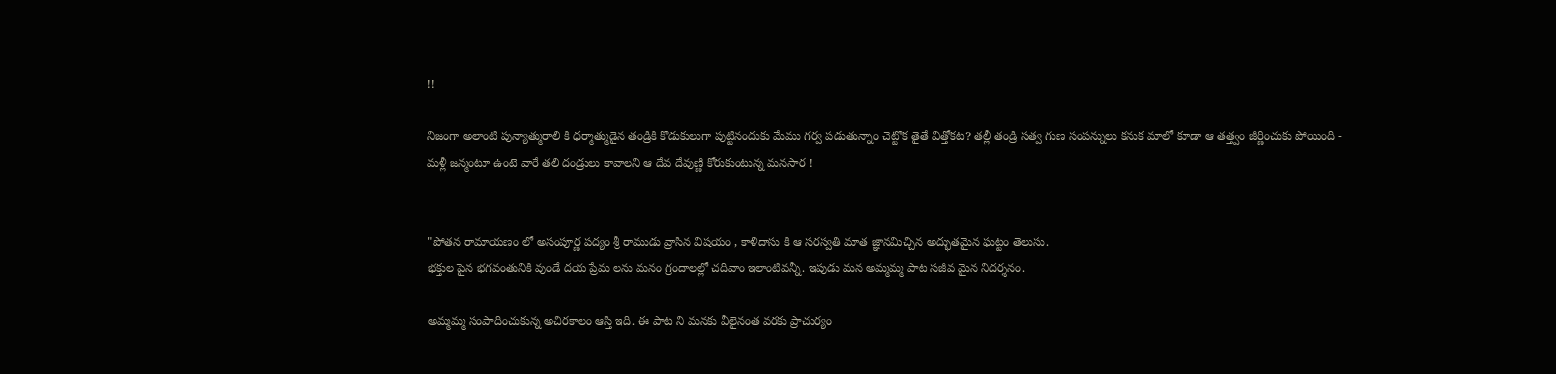!!

నిజంగా అలాంటి పున్యాత్మురాలి కి ధర్మాత్ముడైన తండ్రికి కొడుకులుగా పుట్టినందుకు మేము గర్వ పడుతున్నాం చెట్టొక తైతే విత్తోకట? తల్లీ తండ్రి సత్వ గుణ సంపన్నులు కనుక మాలో కూడా ఆ తత్త్వం జీర్ణించుకు పోయింది -
మళ్లీ జన్మంటూ ఉంటె వారే తలి దండ్రులు కావాలని ఆ దేవ దేవుణ్ణి కోరుకుంటున్న మనసార !


"పోతన రామాయణం లో అసంపూర్ణ పద్యం శ్రీ రాముడు వ్రాసిన విషయం , కాళిదాసు కి ఆ సరస్వతి మాత జ్ఞానమిచ్చిన అద్భుతమైన ఘట్టం తెలుసు.
భక్తుల పైన భగవంతునికి వుండే దయ ప్రేమ లను మనం గ్రందాలల్లో చదివాం ఇలాంటివన్నీ. ఇపుడు మన అమ్మమ్మ పాట సజీవ మైన నిదర్శనం.

అమ్మమ్మ సంపాదించుకున్న అచిరకాలం ఆస్తి ఇది. ఈ పాట ని మనకు వీలైనంత వరకు ప్రాచుర్యం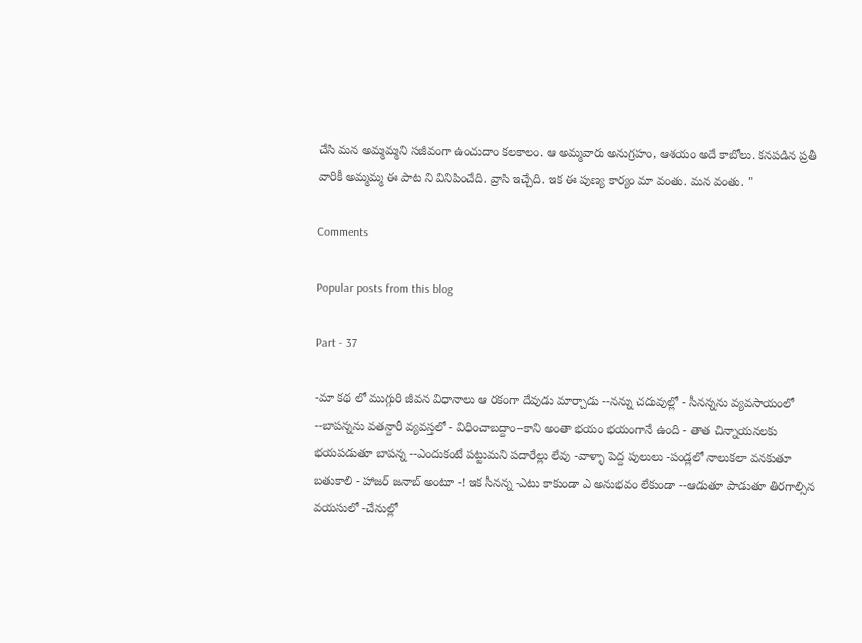చేసి మన అమ్మమ్మని సజీవంగా ఉంచుదాం కలకాలం. ఆ అమ్మవారు అనుగ్రహం, ఆశయం అదే కాబోలు. కనపడిన ప్రతీ వారికీ అమ్మమ్మ ఈ పాట ని వినిపించేది. వ్రాసి ఇచ్చేది. ఇక ఈ పుణ్య కార్యం మా వంతు. మన వంతు. "

Comments

Popular posts from this blog

Part - 37

-మా కథ లో ముగ్గురి జీవన విధానాలు ఆ రకంగా దేవుడు మార్చాడు --నన్ను చదువుల్లో - సీనన్నను వ్యవసాయంలో --బాపన్నను వతన్దారీ వ్యవస్తలో - విధించాబద్దాం--కాని అంతా భయం భయంగానే ఉంది - తాత చిన్నాయనలకు భయపడుతూ బాపన్న --ఎందుకంటే పట్టుమని పదారేల్లు లేవు -వాళ్ళా పెద్ద పులులు -పండ్లలో నాలుకలా వనకుతూ బతుకాలి - హాజర్ జనాబ్ అంటూ -! ఇక సీనన్న -ఎటు కాకుండా ఎ అనుభవం లేకుండా --ఆడుతూ పాడుతూ తిరగాల్సిన వయసులో -చేనుల్లో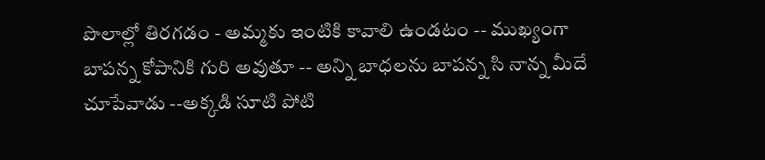పొలాల్లో తిరగడం - అమ్మకు ఇంటికి కావాలి ఉండటం -- ముఖ్యంగా బాపన్న కోపానికి గురి అవుతూ -- అన్ని బాధలను బాపన్న సి నాన్న మీదే చూపేవాడు --అక్కడి సూటి పోటి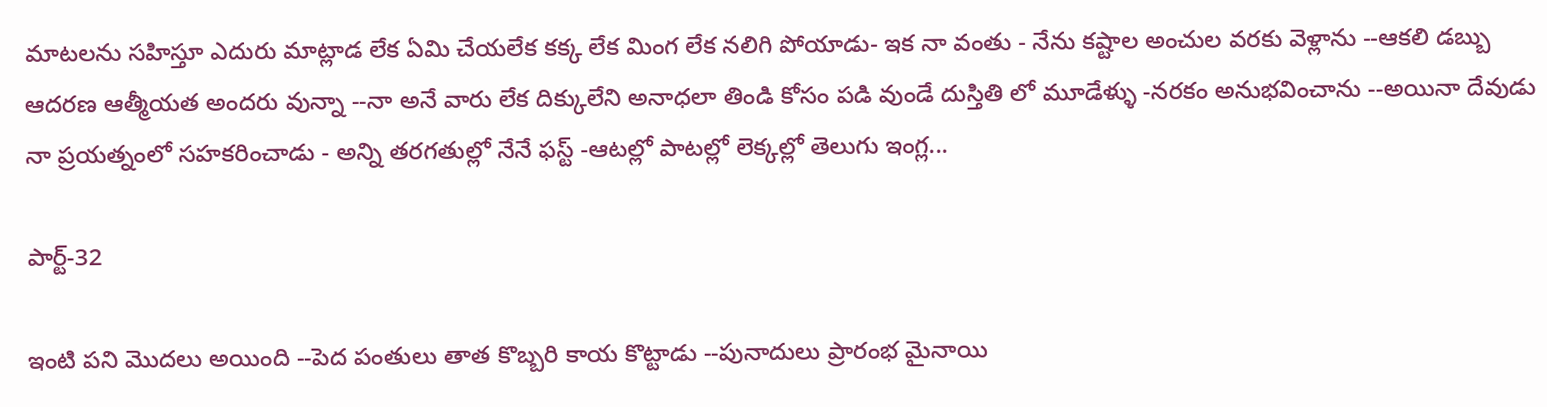మాటలను సహిస్తూ ఎదురు మాట్లాడ లేక ఏమి చేయలేక కక్క లేక మింగ లేక నలిగి పోయాడు- ఇక నా వంతు - నేను కష్టాల అంచుల వరకు వెళ్లాను --ఆకలి డబ్బు ఆదరణ ఆత్మీయత అందరు వున్నా --నా అనే వారు లేక దిక్కులేని అనాధలా తిండి కోసం పడి వుండే దుస్తితి లో మూడేళ్ళు -నరకం అనుభవించాను --అయినా దేవుడు నా ప్రయత్నంలో సహకరించాడు - అన్ని తరగతుల్లో నేనే ఫస్ట్ -ఆటల్లో పాటల్లో లెక్కల్లో తెలుగు ఇంగ్ల...

పార్ట్-32

ఇంటి పని మొదలు అయింది --పెద పంతులు తాత కొబ్బరి కాయ కొట్టాడు --పునాదులు ప్రారంభ మైనాయి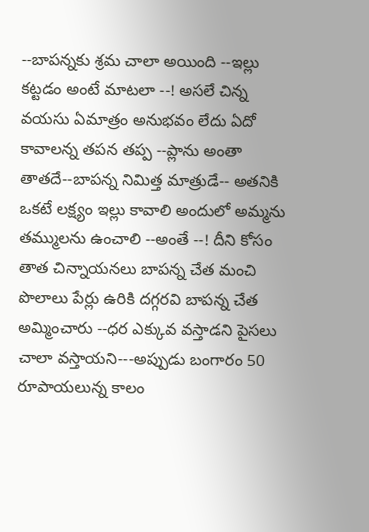--బాపన్నకు శ్రమ చాలా అయింది --ఇల్లు కట్టడం అంటే మాటలా --! అసలే చిన్న వయసు ఏమాత్రం అనుభవం లేదు ఏదో కావాలన్న తపన తప్ప --ప్లాను అంతా తాతదే--బాపన్న నిమిత్త మాత్రుడే-- అతనికి ఒకటే లక్ష్యం ఇల్లు కావాలి అందులో అమ్మను తమ్ములను ఉంచాలి --అంతే --! దీని కోసం తాత చిన్నాయనలు బాపన్న చేత మంచి పొలాలు పేర్లు ఉరికి దగ్గరవి బాపన్న చేత అమ్మించారు --ధర ఎక్కువ వస్తాడని పైసలు చాలా వస్తాయని---అప్పుడు బంగారం 50 రూపాయలున్న కాలం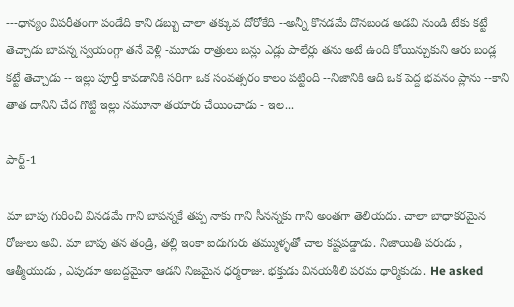---ధాన్యం విపరీతంగా పండేది కాని డబ్బు చాలా తక్కువ దోరోకేది --అన్నీ కొనడమే దొనబండ అడవి నుండి టేకు కట్టే తెచ్చాడు బాపన్న స్వయంగ్గా తనే వెళ్లి -మూడు రాత్రులు బన్లు ఎడ్లు పాలేర్లు తను అటే ఉంది కోయిన్చుకుని ఆరు బండ్ల కట్టే తెచ్చాడు -- ఇల్లు పూర్తీ కావడానికి సరిగా ఒక సంవత్సరం కాలం పట్టింది --నిజానికి ఆది ఒక పెద్ద భవనం ప్లాను --కాని తాత దానిని చేద గొట్టి ఇల్లు నమూనా తయారు చేయించాడు - ఇల...

పార్ట్-1

మా బాపు గురించి వినడమే గాని బాపన్నకే తప్ప నాకు గాని సీనన్నకు గాని అంతగా తెలియదు. చాలా బాధాకరమైన రోజులు అవి. మా బాపు తన తండ్రి, తల్లి ఇంకా ఐదుగురు తమ్ముళ్ళతో చాల కష్టపడ్డాడు. నిజాయితి పరుడు , ఆత్మీయుడు , ఎపుడూ అబద్దమైనా ఆడని నిజమైన ధర్మరాజు. భక్తుడు వినయశీలి పరమ ధార్మికుడు. He asked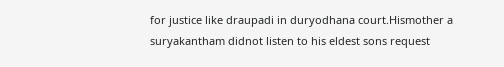for justice like draupadi in duryodhana court.Hismother a suryakantham didnot listen to his eldest sons request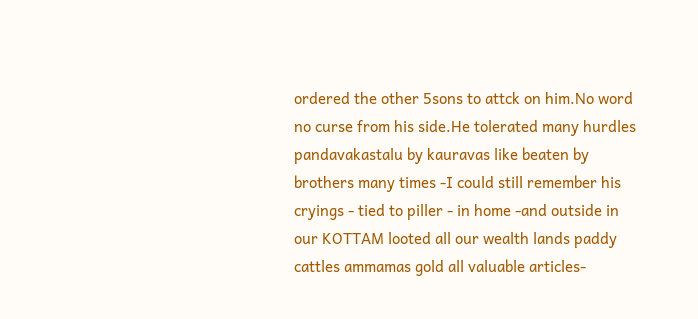ordered the other 5sons to attck on him.No word no curse from his side.He tolerated many hurdles pandavakastalu by kauravas like beaten by brothers many times -I could still remember his cryings - tied to piller - in home -and outside in our KOTTAM looted all our wealth lands paddy cattles ammamas gold all valuable articles-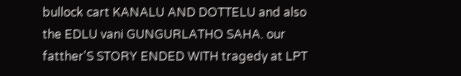bullock cart KANALU AND DOTTELU and also the EDLU vani GUNGURLATHO SAHA. our fatther'S STORY ENDED WITH tragedy at LPT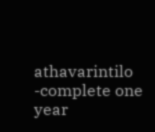athavarintilo -complete one year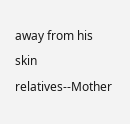away from his skin relatives--Mother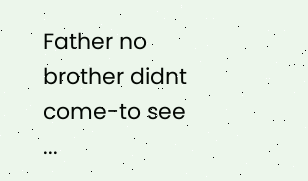Father no brother didnt come-to see ...